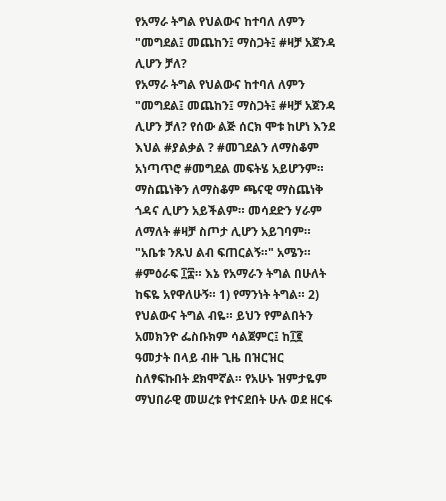የአማራ ትግል የህልውና ከተባለ ለምን "መግደል፤ መጨከን፤ ማስጋት፤ #ዛቻ አጀንዳ ሊሆን ቻለ?
የአማራ ትግል የህልውና ከተባለ ለምን "መግደል፤ መጨከን፤ ማስጋት፤ #ዛቻ አጀንዳ ሊሆን ቻለ? የሰው ልጅ ሰርክ ሞቱ ከሆነ እንደ እህል #ያልቃል ? #መገደልን ለማስቆም አነጣጥሮ #መግደል መፍትሄ አይሆንም። ማስጨነቅን ለማስቆም ጫናዊ ማስጨነቅ ጎዳና ሊሆን አይችልም። መሳደድን ሃራም ለማለት #ዛቻ ስጦታ ሊሆን አይገባም። "አቤቱ ንጹህ ልብ ፍጠርልኝ።" አሜን። #ምዕራፍ ፲፰። እኔ የአማራን ትግል በሁለት ከፍዬ አየዋለሁኝ። 1) የማንነት ትግል። 2) የህልውና ትግል ብዬ። ይህን የምልበትን አመክንዮ ፌስቡክም ሳልጀምር፤ ከ፲፪ ዓመታት በላይ ብዙ ጊዜ በዝርዝር ስለፃፍኩበት ደክሞኛል። የአሁኑ ዝምታዬም ማህበራዊ መሠረቱ የተናደበት ሁሉ ወደ ዘርፋ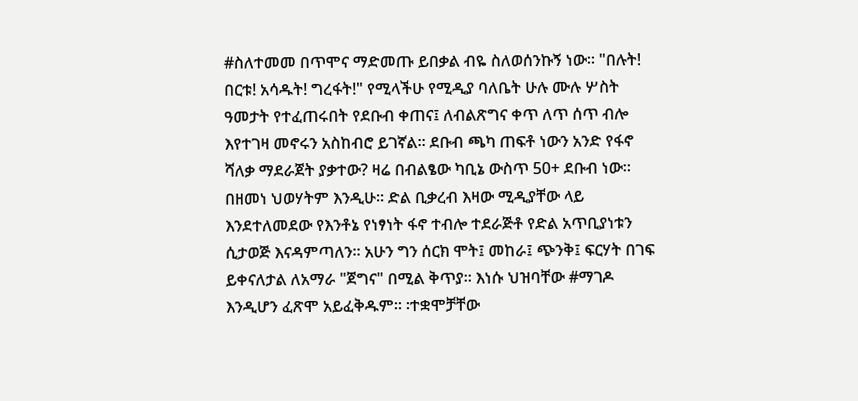#ስለተመመ በጥሞና ማድመጡ ይበቃል ብዬ ስለወሰንኩኝ ነው። "በሉት! በርቱ! አሳዱት! ግረፋት!" የሚላችሁ የሚዲያ ባለቤት ሁሉ ሙሉ ሦስት ዓመታት የተፈጠሩበት የደቡብ ቀጠና፤ ለብልጽግና ቀጥ ለጥ ሰጥ ብሎ እየተገዛ መኖሩን አስከብሮ ይገኛል። ደቡብ ጫካ ጠፍቶ ነውን አንድ የፋኖ ሻለቃ ማደራጀት ያቃተው? ዛሬ በብልፄው ካቢኔ ውስጥ 50+ ደቡብ ነው። በዘመነ ህወሃትም እንዲሁ። ድል ቢቃረብ እዛው ሚዲያቸው ላይ እንደተለመደው የእንቶኔ የነፃነት ፋኖ ተብሎ ተደራጅቶ የድል አጥቢያነቱን ሲታወጅ እናዳምጣለን። አሁን ግን ሰርክ ሞት፤ መከራ፤ ጭንቅ፤ ፍርሃት በገፍ ይቀናለታል ለአማራ "ጀግና" በሚል ቅጥያ። እነሱ ህዝባቸው #ማገዶ እንዲሆን ፈጽሞ አይፈቅዱም። ፡ተቋሞቻቸው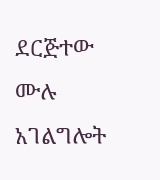ደርጅተው ሙሉ አገልግሎት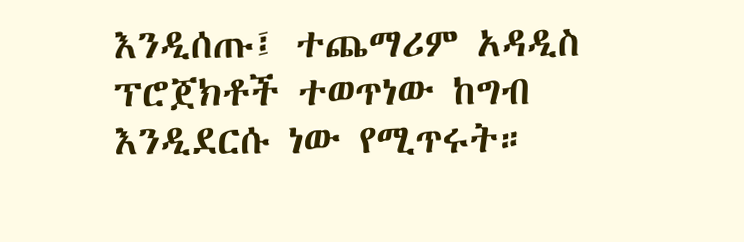እንዲሰጡ፤ ተጨማሪም አዳዲስ ፕሮጀክቶች ተወጥነው ከግብ እንዲደርሱ ነው የሚጥሩት።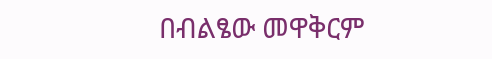በብልፄው መዋቅርም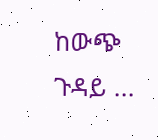ከውጭ ጉዳይ ...